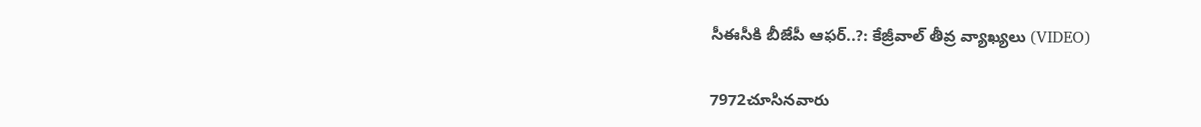సీఈసీకి బీజేపీ ఆఫర్..?: కేజ్రీవాల్ తీవ్ర వ్యాఖ్యలు (VIDEO)

7972చూసినవారు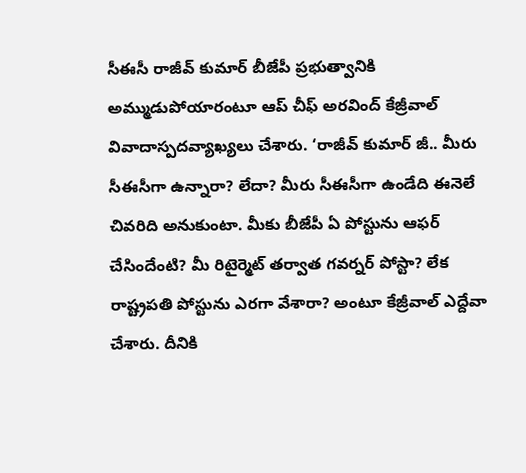సీఈసీ రాజీవ్ కుమార్ బీజేపీ ప్రభుత్వానికి అమ్ముడుపోయారంటూ ఆప్ చీఫ్ అరవింద్ కేజ్రీవాల్ వివాదాస్పదవ్యాఖ్యలు చేశారు. ‘రాజీవ్ కుమార్ జీ.. మీరు సీఈసీగా ఉన్నారా? లేదా? మీరు సీఈసీగా ఉండేది ఈనెలే చివరిది అనుకుంటా. మీకు బీజేపీ ఏ పోస్టును ఆఫర్ చేసిందేంటి? మీ రిటైర్మెట్ తర్వాత గవర్నర్ పోస్టా? లేక రాష్ట్రపతి పోస్టును ఎరగా వేశారా? అంటూ కేజ్రీవాల్ ఎద్దేవా చేశారు. దీనికి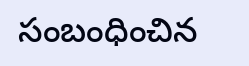సంబంధించిన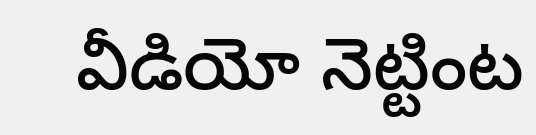వీడియో నెట్టింట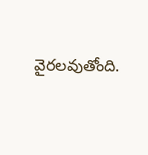వైరలవుతోంది.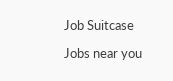Job Suitcase

Jobs near you